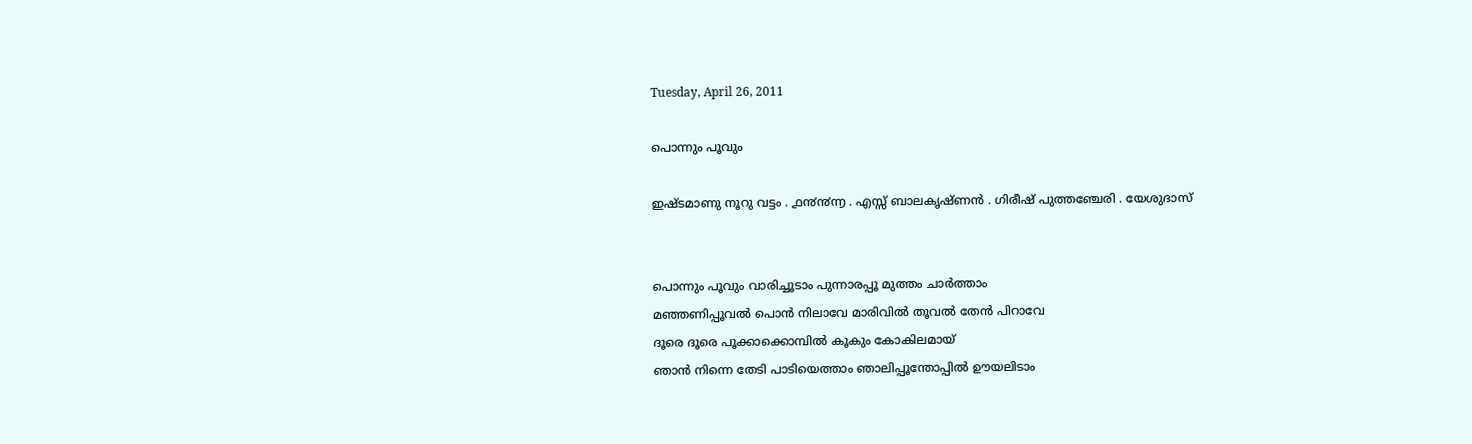Tuesday, April 26, 2011

പൊന്നും പൂവും

ഇഷ്ടമാണു നൂറു വട്ടം . ൧൯൯൬ . എസ്സ് ബാലകൃഷ്ണന്‍ . ഗിരീഷ് പുത്തഞ്ചേരി . യേശുദാസ്


പൊന്നും പൂവും വാരിച്ചൂടാം പുന്നാരപ്പൂ മുത്തം ചാര്‍ത്താം
മഞ്ഞണിപ്പൂവല്‍ പൊന്‍ നിലാവേ മാരിവില്‍ തൂവല്‍ തേന്‍ പിറാവേ
ദൂരെ ദൂരെ പൂക്കാക്കൊമ്പില്‍ കൂകും കോകിലമായ്
ഞാന്‍ നിന്നെ തേടി പാടിയെത്താം ഞാലിപ്പൂന്തോപ്പില്‍ ഊയലിടാം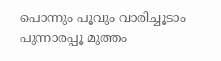പൊന്നും പൂവും വാരിച്ചൂടാം പുന്നാരപ്പൂ മുത്തം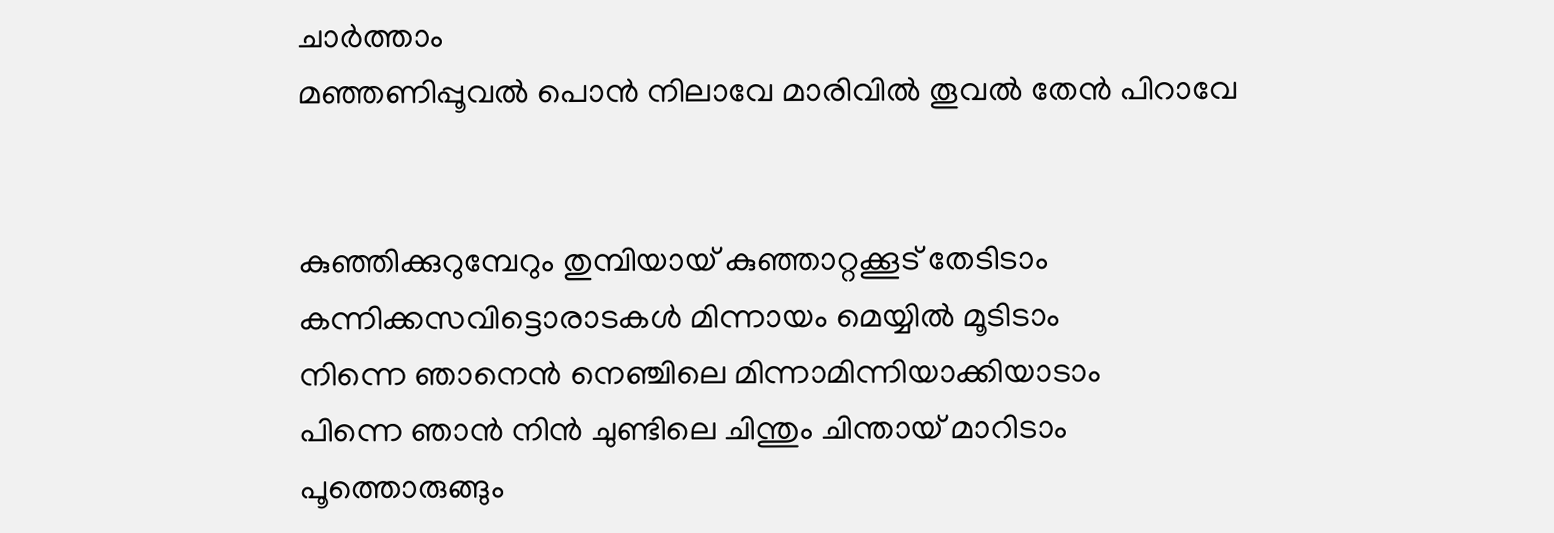ചാര്‍ത്താം
മഞ്ഞണിപ്പൂവല്‍ പൊന്‍ നിലാവേ മാരിവില്‍ തൂവല്‍ തേന്‍ പിറാവേ


കുഞ്ഞിക്കുറുമ്പേറും തുമ്പിയായ് കുഞ്ഞാറ്റക്കൂട് തേടിടാം
കന്നിക്കസവിട്ടൊരാടകള്‍ മിന്നായം മെയ്യില്‍ മൂടിടാം
നിന്നെ ഞാനെന്‍ നെഞ്ചിലെ മിന്നാമിന്നിയാക്കിയാടാം
പിന്നെ ഞാന്‍ നിന്‍ ചുണ്ടിലെ ചിന്തും ചിന്തായ് മാറിടാം
പൂത്തൊരുങ്ങും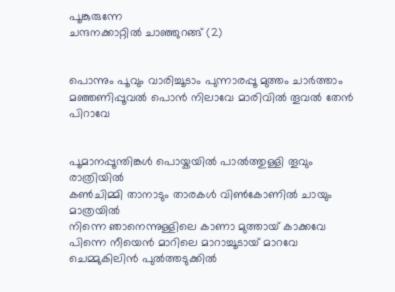പൂങ്കുരുന്നേ
ചന്ദനക്കാറ്റില്‍ ചാഞ്ഞുറങ്ങ് (2)


പൊന്നും പൂവും വാരിച്ചൂടാം പുന്നാരപ്പൂ മുത്തം ചാര്‍ത്താം
മഞ്ഞണിപ്പൂവല്‍ പൊന്‍ നിലാവേ മാരിവില്‍ തൂവല്‍ തേന്‍ പിറാവേ


പൂമാനപ്പൂന്തിങ്കള്‍ പൊയ്കയില്‍ പാല്‍ത്തുള്ളി തൂവും രാത്രിയില്‍
കണ്‍ചിമ്മി താനാടും താരകള്‍ വിണ്‍കോണില്‍ ചായും മാത്രയില്‍
നിന്നെ ഞാനെന്നുള്ളിലെ കാണാ മുത്തായ് കാക്കവേ
പിന്നെ നീയെന്‍ മാറിലെ മാറാച്ചൂടായ് മാറവേ
ചെമ്മുകിലിന്‍ പുല്‍ത്തടുക്കില്‍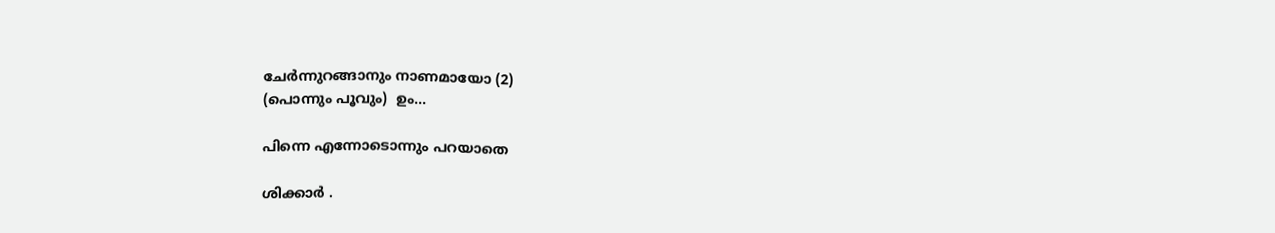ചേര്‍ന്നുറങ്ങാനും നാണമായോ (2)
(പൊന്നും പൂവും)  ഉം...

പിന്നെ എന്നോടൊന്നും പറയാതെ

ശിക്കാര്‍ .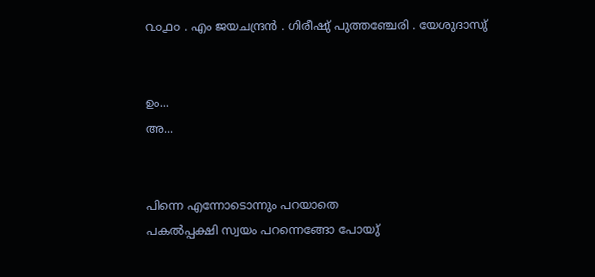൨൦൧൦ . എം ജയചന്ദ്രന്‍ . ഗിരീഷു് പുത്തഞ്ചേരി . യേശുദാസു്


ഉം...
അ...


പിന്നെ എന്നോടൊന്നും പറയാതെ
പകല്‍പ്പക്ഷി സ്വയം പറന്നെങ്ങോ പോയു്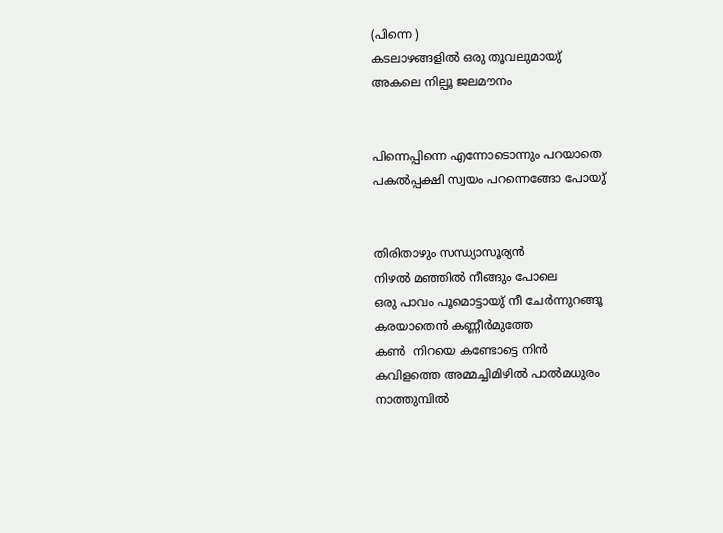(പിന്നെ )
കടലാഴങ്ങളില്‍ ഒരു തൂവലുമായു്
അകലെ നില്പൂ ജലമൗനം


പിന്നെപ്പിന്നെ എന്നോടൊന്നും പറയാതെ
പകല്‍പ്പക്ഷി സ്വയം പറന്നെങ്ങോ പോയു്


തിരിതാഴും സന്ധ്യാസൂര്യന്‍
നിഴല്‍ മഞ്ഞില്‍ നീങ്ങും പോലെ
ഒരു പാവം പൂമൊട്ടായു് നീ ചേര്‍ന്നുറങ്ങൂ
കരയാതെന്‍ കണ്ണീര്‍മുത്തേ
കണ്‍  നിറയെ കണ്ടോട്ടെ നിന്‍
കവിളത്തെ അമ്മച്ചിമിഴില്‍ പാല്‍മധുരം
നാത്തുമ്പില്‍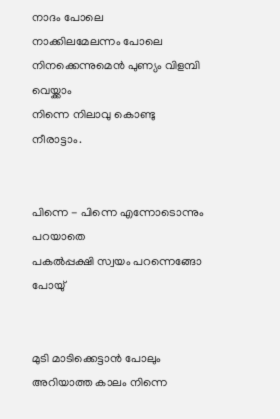നാ‍ദം പോലെ
നാക്കിലമേലന്നം പോലെ
നിനക്കെന്നുമെന്‍ പുണ്യം വിളമ്പി വെയ്ക്കാം
നിന്നെ നിലാവു കൊണ്ടു നീരാട്ടാം.


പിന്നെ - പിന്നെ എന്നോടൊന്നും പറയാതെ
പകല്‍പ്പക്ഷി സ്വയം പറന്നെങ്ങോ പോയു്


മുടി മാടിക്കെട്ടാന്‍ പോലും
അറിയാത്ത കാലം നിന്നെ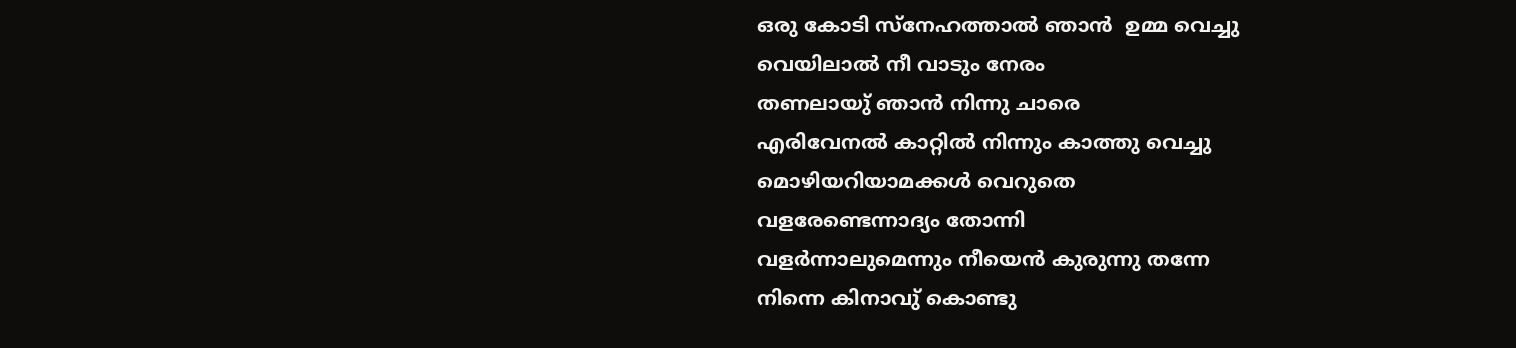ഒരു കോടി സ്നേഹത്താല്‍ ഞാന്‍  ഉമ്മ വെച്ചു
വെയിലാല്‍ നീ വാടും നേരം
തണലായു് ഞാന്‍ നിന്നു ചാരെ
എരിവേനല്‍ കാറ്റില്‍ നിന്നും കാത്തു വെച്ചു
മൊഴിയറിയാമക്കള്‍ വെറുതെ
വളരേണ്ടെന്നാദ്യം തോന്നി
വളര്‍ന്നാലുമെന്നും നീയെന്‍ കുരുന്നു തന്നേ
നിന്നെ കിനാവു് കൊണ്ടു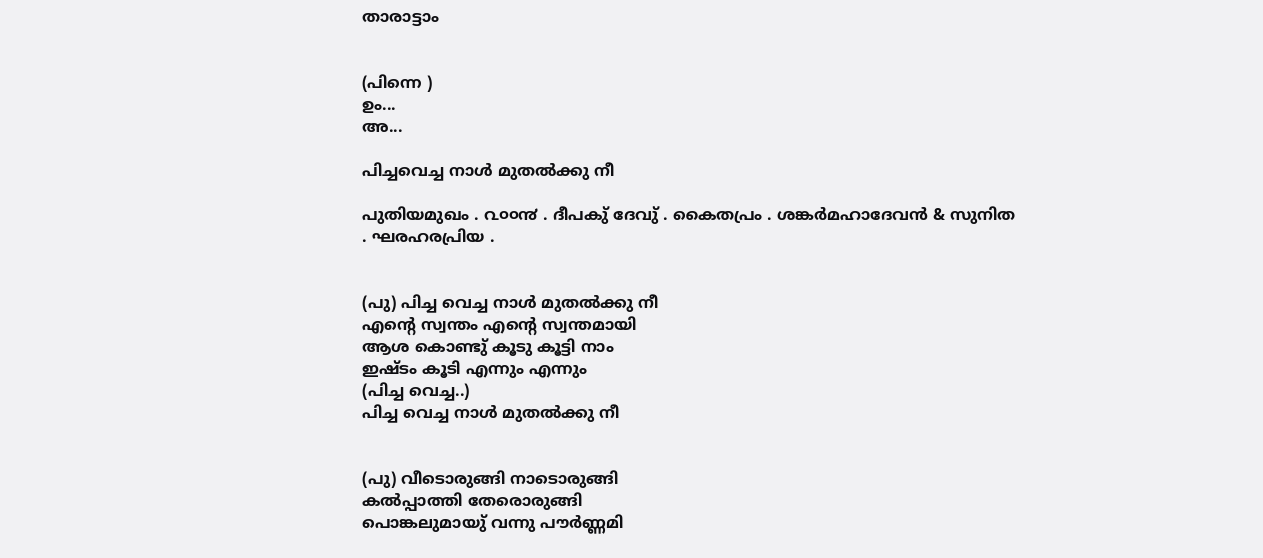താരാട്ടാം


(പിന്നെ )
ഉം...
അ...

പിച്ചവെച്ച നാള്‍ മുതല്‍ക്കു നീ

പുതിയമുഖം . ൨൦൦൯ . ദീപകു് ദേവു് . കൈതപ്രം . ശങ്കര്‍മഹാദേവന്‍ & സുനിത . ഘരഹരപ്രിയ .


(പു) പിച്ച വെച്ച നാള്‍ മുതല്‍ക്കു നീ
എന്റെ സ്വന്തം എന്റെ സ്വന്തമായി
ആശ കൊണ്ടു് കൂടു കൂട്ടി നാം
ഇഷ്ടം കൂടി എന്നും എന്നും
(പിച്ച വെച്ച..)
പിച്ച വെച്ച നാള്‍ മുതല്‍ക്കു നീ


(പു) വീടൊരുങ്ങി നാടൊരുങ്ങി
കല്‍പ്പാത്തി തേരൊരുങ്ങി
പൊങ്കലുമായു് വന്നു പൗര്‍ണ്ണമി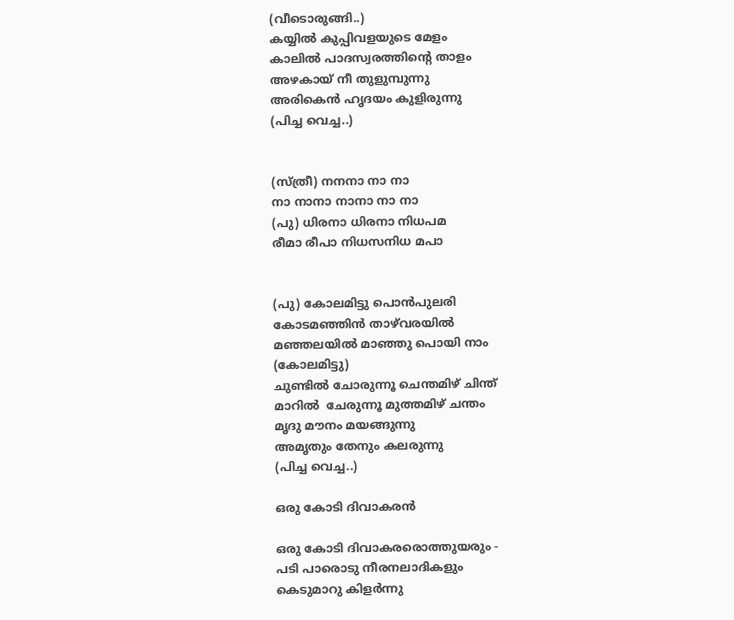(വീടൊരുങ്ങി..)
കയ്യില്‍ കുപ്പിവളയുടെ മേളം
കാലില്‍ പാദസ്വരത്തിന്റെ താളം
അഴകായ്‌ നീ തുളുമ്പുന്നു
അരികെന്‍ ഹൃദയം കുളിരുന്നു
(പിച്ച വെച്ച..)


(സ്ത്രീ) നനനാ നാ നാ
നാ നാനാ നാനാ നാ നാ
(പു) ധിരനാ ധിരനാ നിധപ‌മ
രീമാ രീപാ നിധസനിധ മപാ


(പു) കോലമിട്ടു പൊന്‍പുലരി
കോടമഞ്ഞിന്‍ താഴ്‌വരയില്‍
മഞ്ഞലയില്‍ മാഞ്ഞു പൊയി നാം
(കോലമിട്ടു)
ചുണ്ടില്‍ ചോരുന്നൂ ചെന്തമിഴ് ചിന്ത്
മാറില്‍  ചേരുന്നൂ മുത്തമിഴ് ചന്തം
മൃദു മൗനം മയങ്ങുന്നു
അമൃതും തേനും കലരുന്നു
(പിച്ച വെച്ച..)

ഒരു കോടി ദിവാകരന്‍

ഒരു കോടി ദിവാകരരൊത്തുയരും -
പടി പാരൊടു നീരനലാദികളും
കെടുമാറു കിളര്‍ന്നു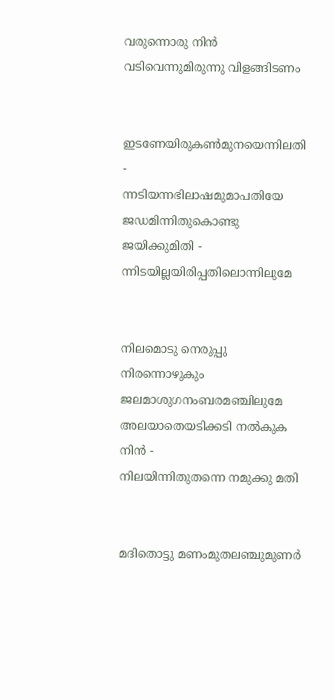വരുന്നൊരു നിന്‍
വടിവെന്നുമിരുന്നു വിളങ്ങിടണം


ഇടണേയിരുകണ്‍മുനയെന്നിലതി -
ന്നടിയന്നഭിലാഷമുമാപതിയേ
ജഡമിന്നിതുകൊണ്ടു ജയിക്കുമിതി -
ന്നിടയില്ലയിരിപ്പതിലൊന്നിലുമേ


നിലമൊടു നെരുപ്പു നിരന്നൊഴുകും
ജലമാശുഗനംബരമഞ്ചിലുമേ
അലയാതെയടിക്കടി നല്‍കുക നിന്‍ -
നിലയിന്നിതുതന്നെ നമുക്കു മതി


മദിതൊട്ടു മണംമുതലഞ്ചുമുണര്‍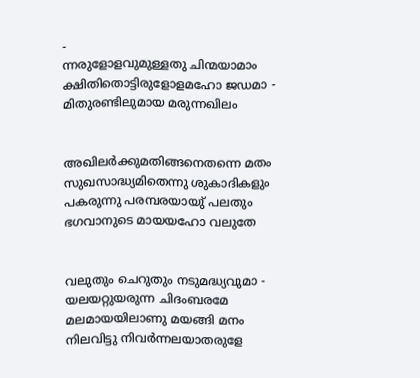-
ന്നരുളോളവുമുള്ളതു ചിന്മയാമാം
ക്ഷിതിതൊട്ടിരുളോളമഹോ ജഡമാ -
മിതുരണ്ടിലുമായ മരുന്നഖിലം


അഖിലര്‍ക്കുമതിങ്ങനെതന്നെ മതം
സുഖസാദ്ധ്യമിതെന്നു ശുകാദികളും
പകരുന്നു പരമ്പരയായു് പലതും
ഭഗവാനുടെ മായയഹോ വലുതേ


വലുതും ചെറുതും നടുമദ്ധ്യവുമാ -
യലയറ്റുയരുന്ന ചിദംബരമേ
മലമായയിലാണു മയങ്ങി മനം
നിലവിട്ടു നിവര്‍ന്നലയാതരുളേ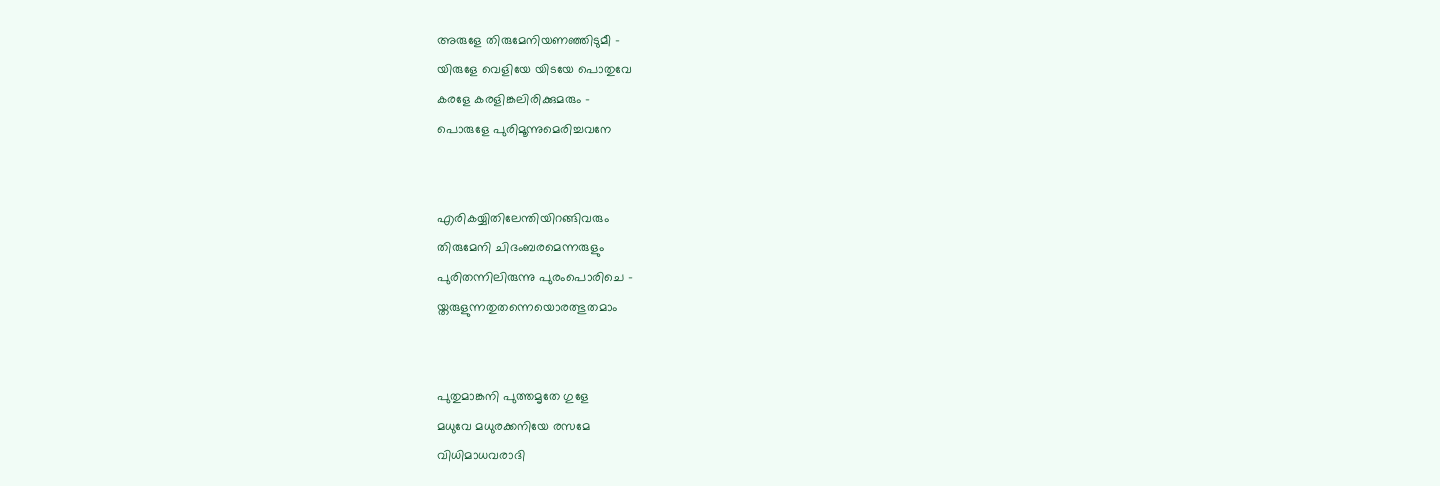അരുളേ തിരുമേനിയണഞ്ഞിടുമീ -
യിരുളേ വെളിയേ യിടയേ പൊതുവേ
കരളേ കരളിങ്കലിരിക്കുമരും -
പൊരുളേ പുരിമൂന്നുമെരിച്ചവനേ


എരികയ്യിതിലേന്തിയിറങ്ങിവരും
തിരുമേനി ചിദംബരമെന്നരുളും
പുരിതന്നിലിരുന്നു പുരംപൊരിചെ -
യ്തരുളുന്നതുതന്നെയൊരത്ഭുതമാം


പുതുമാങ്കനി പുത്തമൃതേ ഗുളേ
മധുവേ മധുരക്കനിയേ രസമേ
വിധിമാധവരാദി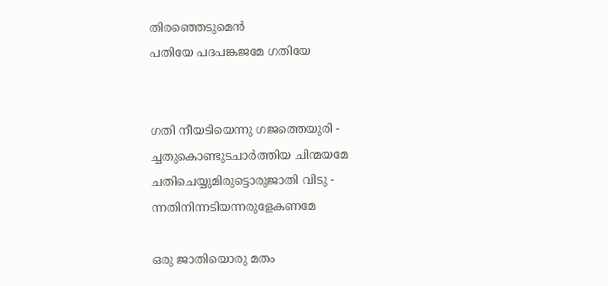തിരഞ്ഞെടുമെന്‍
പതിയേ പദപങ്കജമേ ഗതിയേ


ഗതി നീയടിയെന്നു ഗജത്തെയുരി -
ച്ചതുകൊണ്ടുടചാര്‍ത്തിയ ചിന്മയമേ
ചതിചെയ്യുമിരുട്ടൊരുജാതി വിടു -
ന്നതിനിന്നടിയന്നരുളേകണമേ

ഒരു ജാതിയൊരു മതം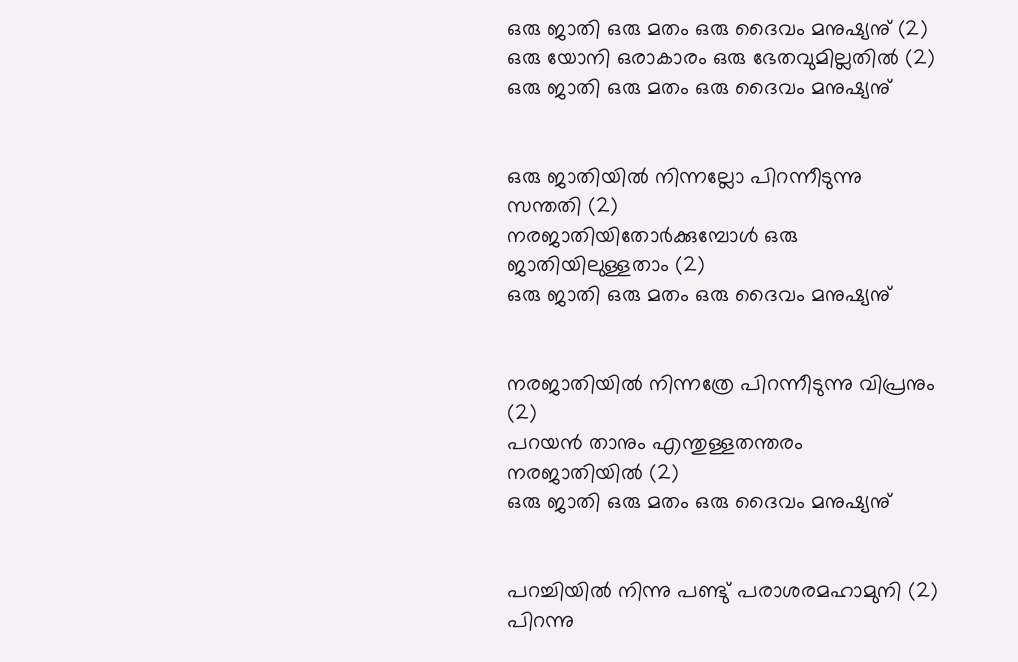ഒരു ജാതി ഒരു മതം ഒരു ദൈവം മനുഷ്യനു് (2)
ഒരു യോനി ഒരാകാരം ഒരു ഭേതവുമില്ലതില്‍ (2)
ഒരു ജാതി ഒരു മതം ഒരു ദൈവം മനുഷ്യനു്


ഒരു ജാതിയില്‍ നിന്നല്ലോ പിറന്നീടുന്നു സന്തതി (2)
നരജാതിയിതോര്‍ക്കുമ്പോള്‍ ഒരു ജാതിയിലുള്ളതാം (2)
ഒരു ജാതി ഒരു മതം ഒരു ദൈവം മനുഷ്യനു്


നരജാതിയില്‍ നിന്നത്രേ പിറന്നീടുന്നു വിപ്രനും (2)
പറയന്‍ താനും എന്തുള്ളതന്തരം നരജാതിയില്‍ (2)
ഒരു ജാതി ഒരു മതം ഒരു ദൈവം മനുഷ്യനു്


പറച്ചിയില്‍ നിന്നു പണ്ടു് പരാശരമഹാമുനി (2)
പിറന്നു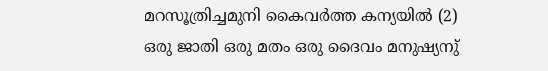മറസൂത്രിച്ചമുനി കൈവര്‍ത്ത കന്യയില്‍ (2)
ഒരു ജാതി ഒരു മതം ഒരു ദൈവം മനുഷ്യനു്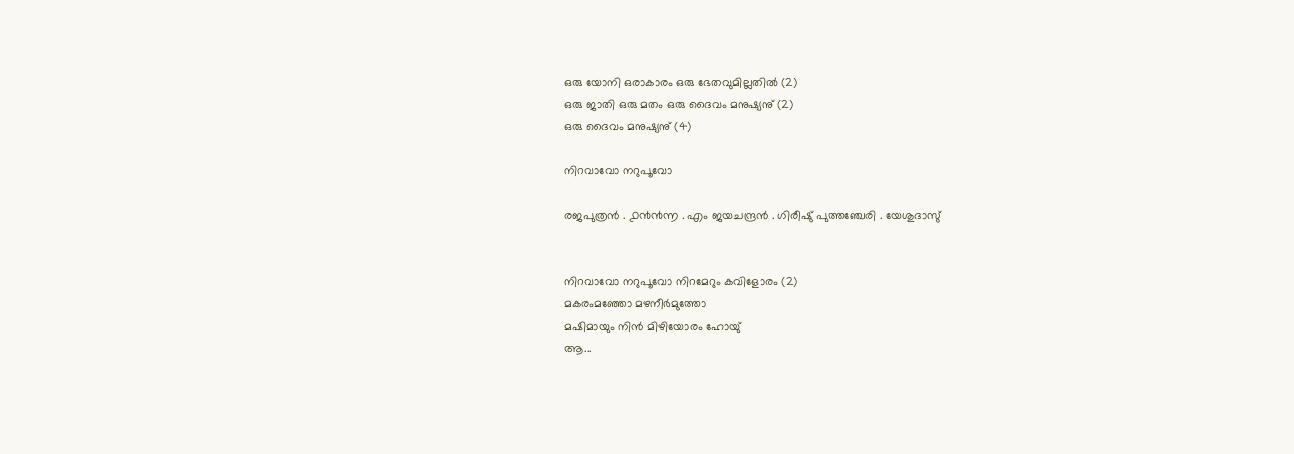ഒരു യോനി ഒരാകാരം ഒരു ഭേതവുമില്ലതില്‍ (2)
ഒരു ജാതി ഒരു മതം ഒരു ദൈവം മനുഷ്യനു് (2)
ഒരു ദൈവം മനുഷ്യനു് (4)

നിറവാവോ നറുപൂവോ

രജപുത്രന്‍ . ൧൯൯൬ . എം ജയചന്ദ്രന്‍ . ഗിരീഷു് പുത്തഞ്ചേരി . യേശുദാസു്


നിറവാവോ നറുപൂവോ നിറമേറും കവിളോരം (2)
മകരംമഞ്ഞോ മഴനീര്‍മുത്തോ
മഷിമായും നിന്‍ മിഴിയോരം ഹോയു്
ആ...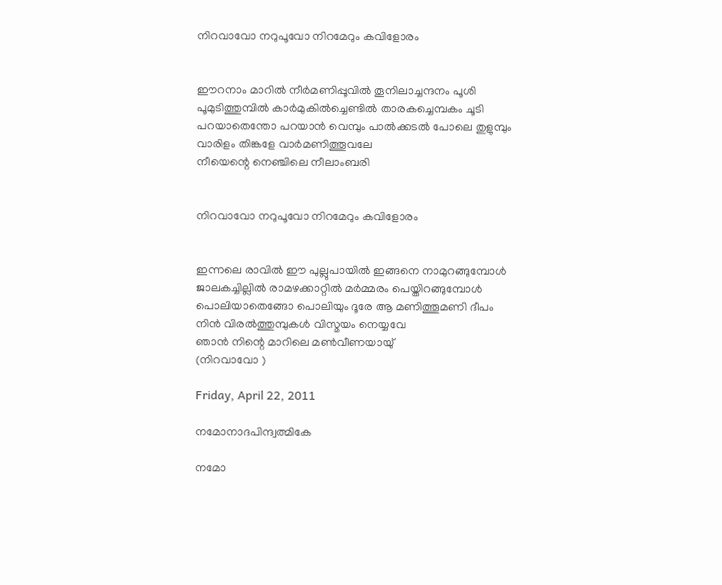നിറവാവോ നറുപൂവോ നിറമേറും കവിളോരം


ഈറനാം മാറില്‍ നീര്‍മണിപ്പൂവില്‍ തൂനിലാച്ചന്ദനം പൂശി
പൂമുടിത്തുമ്പില്‍ കാര്‍മുകില്‍ച്ചെണ്ടില്‍ താരകച്ചെമ്പകം ചൂടി
പറയാതെന്തോ പറയാന്‍ വെമ്പും പാല്‍ക്കടല്‍ പോലെ തുളുമ്പും
വാരിളം തിങ്കളേ വാര്‍മണിത്തൂവലേ
നീയെന്റെ നെഞ്ചിലെ നീലാംബരി


നിറവാവോ നറുപൂവോ നിറമേറും കവിളോരം


ഇന്നലെ രാവില്‍ ഈ പുല്ലുപായില്‍ ഇങ്ങനെ നാമുറങ്ങുമ്പോള്‍
ജാലകച്ചില്ലില്‍ രാമഴക്കാറ്റില്‍ മര്‍മ്മരം പെയ്തിറങ്ങുമ്പോള്‍
പൊലിയാതെങ്ങോ പൊലിയും ദൂരേ ആ മണിത്തൂമണി ദീപം
നിന്‍ വിരല്‍ത്തുമ്പുകള്‍ വിസ്മയം നെയ്യവേ
ഞാന്‍ നിന്റെ മാറിലെ മണ്‍വീണയായു്
(നിറവാവോ )

Friday, April 22, 2011

നമോനാദപിന്ദ്വത്മികേ

നമോ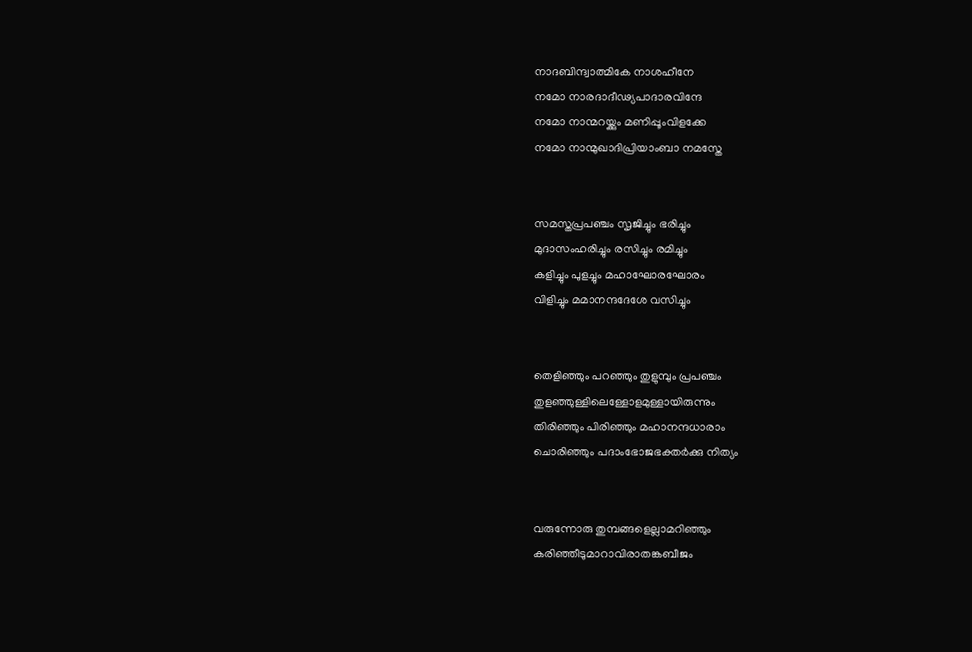നാദബിന്ദ്വാത്മികേ നാശഹീനേ
നമോ നാരദാദീഢ്യപാദാരവിന്ദേ
നമോ നാന്മറയ്ക്കും മണിപ്പൂംവിളക്കേ
നമോ നാന്മുഖാദിപ്രിയാംബാ നമസ്തേ


സമസ്തപ്രപഞ്ചം സൃജിച്ചും ഭരിച്ചും
മുദാസംഹരിച്ചും രസിച്ചും രമിച്ചും
കളിച്ചും പുളച്ചും മഹാഘോരഘോരം
വിളിച്ചും മമാനന്ദദേശേ വസിച്ചും


തെളിഞ്ഞും പറ‍ഞ്ഞും തുളുമ്പും പ്രപഞ്ചം
തുളഞ്ഞുള്ളിലെള്ളോളമുള്ളായിരുന്നും
തിരിഞ്ഞും പിരിഞ്ഞും മഹാനന്ദധാരാം
ചൊരിഞ്ഞും പദാംഭോജഭക്തര്‍ക്കു നിത്യം


വരുന്നോരു തുമ്പങ്ങളെല്ലാമറിഞ്ഞും
കരിഞ്ഞീടുമാറാവിരാതങ്കബീജം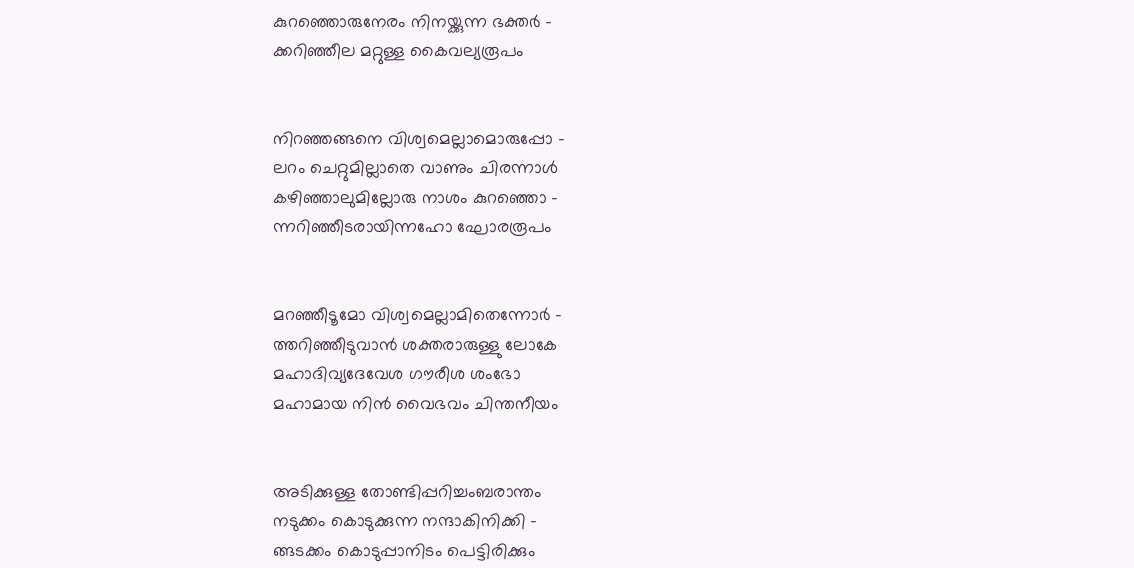കുറഞ്ഞൊരുനേരം നിനയ്ക്കുന്ന ഭക്തര്‍ -
ക്കറിഞ്ഞീല മറ്റുള്ള കൈവല്യരൂപം


നിറഞ്ഞങ്ങനെ വിശ്വമെല്ലാമൊരുപ്പോ -
ലറം ചെറ്റുമില്ലാതെ വാണും ചിരന്നാള്‍
കഴിഞ്ഞാലുമില്ലോരു നാശം കുറഞ്ഞൊ -
ന്നറിഞ്ഞീടരായിന്നഹോ ഘോരരൂപം


മറഞ്ഞീടൂമോ വിശ്വമെല്ലാമിതെന്നോര്‍ -
ത്തറിഞ്ഞീടുവാന്‍ ശക്തരാരുള്ളു ലോകേ
മഹാദിവ്യദേവേശ ഗൗരീശ ശംഭോ
മഹാമായ നിന്‍ വൈഭവം ചിന്തനീയം


അടിക്കുള്ള തോണ്ടിപ്പറിച്ചംബരാന്തം
നടുക്കം കൊടുക്കുന്ന നന്ദാകിനിക്കി -
ങ്ങടക്കം കൊടുപ്പാനിടം പെട്ടിരിക്കും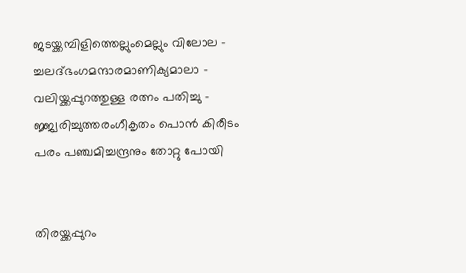ജടയ്ക്കമ്പിളിത്തെല്ലുംമെല്ലും വിലോല -
ച്ചലദ്ഭംഗമന്ദാരമാണിക്യമാലാ -
വലിയ്ക്കപ്പുറത്തുള്ള രത്നം പതിച്ചു -
ജ്ജ്വരിച്ചുത്തരംഗീകൃതം പൊന്‍ കിരീടം
പരം പഞ്ചമിച്ചന്ദ്രനും തോറ്റു പോയി


തിരയ്ക്കപ്പുറം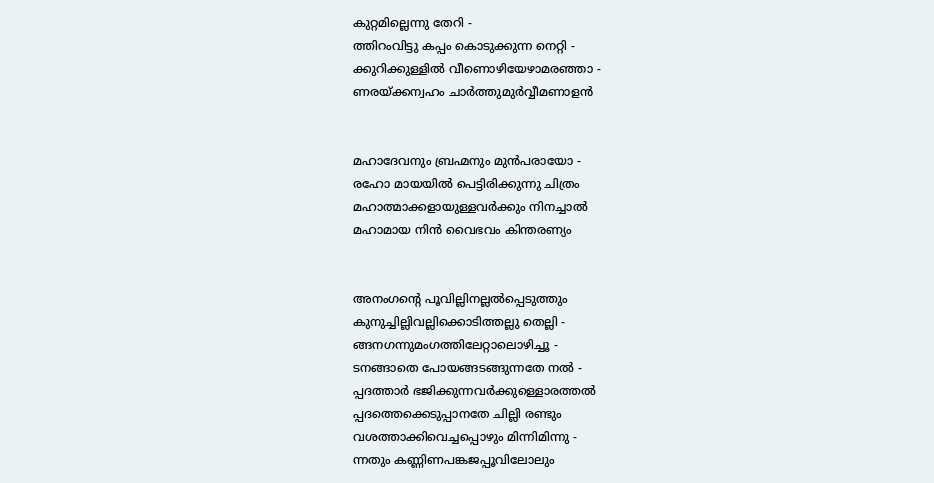കുറ്റമില്ലെന്നു തേറി -
ത്തിറംവിട്ടു കപ്പം കൊടുക്കുന്ന നെറ്റി -
ക്കുറിക്കുള്ളില്‍ വീണൊഴിയേഴാമരഞ്ഞാ -
ണരയ്ക്കന്വഹം ചാര്‍ത്തുമുര്‍വ്വീമണാളന്‍


മഹാദേവനും ബ്രഹ്മനും മുന്‍പരായോ -
രഹോ മായയില്‍ പെട്ടിരിക്കുന്നു ചിത്രം
മഹാത്മാക്കളായുള്ളവര്‍ക്കും നിനച്ചാല്‍
മഹാമായ നിന്‍ വൈഭവം കിന്തരണ്യം


അനംഗന്റെ പൂവില്ലിനല്ലല്‍പ്പെടുത്തും
കുനുച്ചില്ലിവല്ലിക്കൊടിത്തല്ലു തെല്ലി -
ങ്ങനഗന്നുമംഗത്തിലേറ്റാലൊഴിച്ചൂ -
ടനങ്ങാതെ പോയങ്ങടങ്ങുന്നതേ നല്‍ -
പ്പദത്താര്‍ ഭജിക്കുന്നവര്‍ക്കുള്ളൊരത്തല്‍
പ്പദത്തെക്കെടുപ്പാനതേ ചില്ലി രണ്ടും
വശത്താക്കിവെച്ചപ്പൊഴും മിന്നിമിന്നു -
ന്നതും കണ്ണിണപങ്കജപ്പൂവിലോലും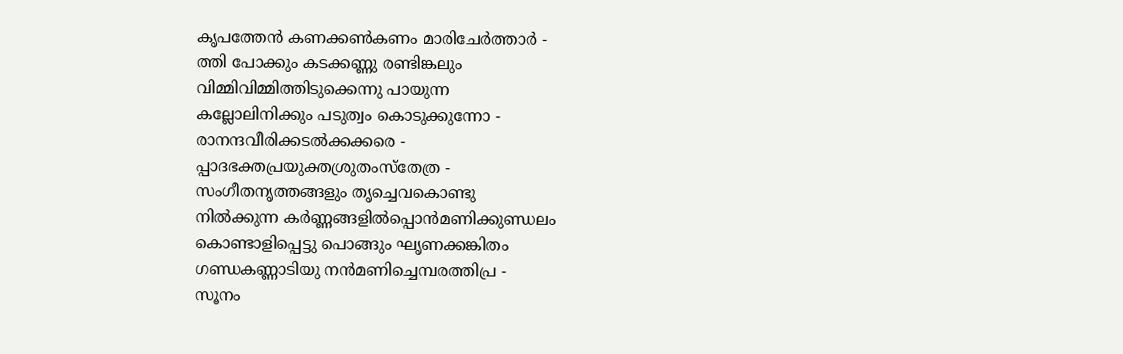കൃപത്തേന്‍ കണക്കണ്‍കണം മാരിചേര്‍ത്താര്‍ -
ത്തി പോക്കും കടക്കണ്ണു രണ്ടിങ്കലും
വിമ്മിവിമ്മിത്തിടുക്കെന്നു പായുന്ന
കല്ലോലിനിക്കും പടുത്വം കൊടുക്കുന്നോ -
രാനന്ദവീരിക്കടല്‍ക്കക്കരെ -
പ്പാദഭക്തപ്രയുക്തശ്രുതംസ്തേത്ര -
സംഗീതനൃത്തങ്ങളും തൃച്ചെവകൊണ്ടു
നില്‍ക്കുന്ന കര്‍ണ്ണങ്ങളില്‍പ്പൊന്‍മണിക്കുണ്ഡലം
കൊണ്ടാളിപ്പെട്ടു പൊങ്ങും ഘൃണക്കങ്കിതം
ഗണ്ഡകണ്ണാടിയു നന്‍മണിച്ചെമ്പരത്തിപ്ര -
സൂനം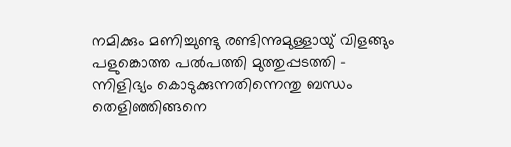നമിക്കും മണിച്ചുണ്ടു രണ്ടിന്നുമുള്ളായു് വിളങ്ങും
പളുങ്കൊത്ത പല്‍പത്തി മുത്തുപ്പടത്തി -
ന്നിളിഭ്യം കൊടുക്കുന്നതിന്നെന്തു ബന്ധം
തെളിഞ്ഞിങ്ങനെ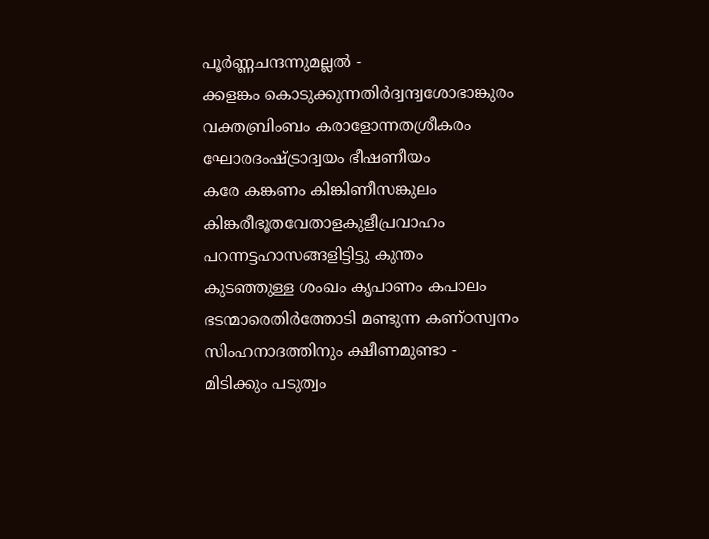പൂര്‍ണ്ണചന്ദന്നുമല്ലല്‍ -
ക്കളങ്കം കൊടുക്കുന്നതിര്‍ദ്വന്ദ്വശോഭാങ്കുരം
വക്തബ്രിംബം കരാളോന്നതശ്രീകരം
ഘോരദംഷ്ട്രാദ്വയം ഭീഷണീയം
കരേ കങ്കണം കിങ്കിണീസങ്കുലം
കിങ്കരീഭൂതവേതാളകുളീപ്രവാഹം
പറന്നട്ടഹാസങ്ങളിട്ടിട്ടു കുന്തം
കുടഞ്ഞുള്ള ശംഖം കൃപാണം കപാലം
ഭടന്മാരെതിര്‍ത്തോടി മണ്ടുന്ന കണ്ഠസ്വനം
സിംഹനാദത്തിനും ക്ഷീണമുണ്ടാ -
മിടിക്കും പടുത്വം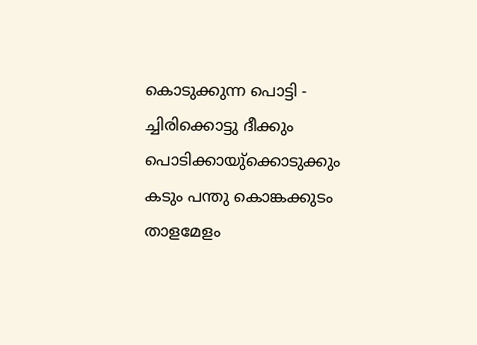കൊടുക്കുന്ന പൊട്ടി -
ച്ചിരിക്കൊട്ടു ദീക്കും പൊടിക്കായു്ക്കൊടുക്കും
കടും പന്തു കൊങ്കക്കുടം താളമേളം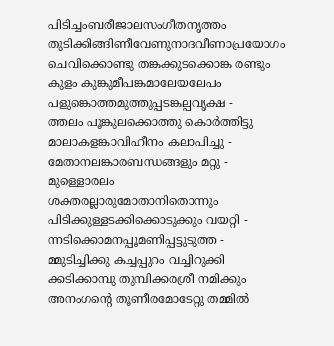പിടിച്ചംബരീജാലസംഗീതനൃത്തം
തുടിക്കിങ്ങിണീവേണുനാദവീണാപ്രയോഗം
ചെവിക്കൊണ്ടു തങ്കക്കുടക്കൊങ്ക രണ്ടും
കുളം കുങ്കുമീപങ്കമാലേയലേപം
പളുങ്കൊത്തമുത്തുപ്പടങ്കല്പവൃക്ഷ -
ത്തലം പൂങ്കുലക്കൊത്തു കൊര്‍ത്തിട്ടു
മാലാകളങ്കാവിഹീനം കലാപിച്ചു -
മേതാനലങ്കാരബന്ധങ്ങളും മറ്റു -
മുള്ളൊരലം ശക്തരല്ലാരുമോതാനിതൊന്നും
പിടിക്കുള്ളടക്കിക്കൊടുക്കും വയറ്റി -
ന്നടിക്കൊമനപ്പൂമണിപ്പട്ടുടുത്ത -
മ്മുടിച്ചിക്കു കച്ചപ്പുറം വച്ചിറുക്കി
ക്കടിക്കാമ്പു തുമ്പിക്കരശ്രീ നമിക്കും
അനംഗന്റെ തൂണീരമോടേറ്റു തമ്മില്‍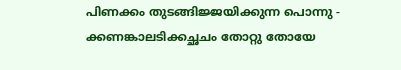പിണക്കം തുടങ്ങിജ്ജയിക്കുന്ന പൊന്നു -
ക്കണങ്കാലടിക്കച്ഛചം തോറ്റു തോയേ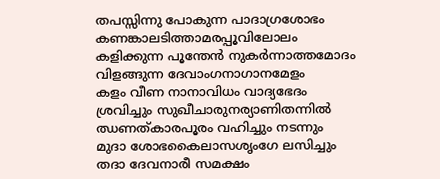തപസ്സിന്നു പോകുന്ന പാദാഗ്രശോഭം
കണങ്കാലടിത്താമരപ്പൂവിലോലം
കളിക്കുന്ന പൂന്തേന്‍ നുകര്‍ന്നാത്തമോദം
വിളങ്ങുന്ന ദേവാംഗനാഗാനമേളം
കളം വീണ നാനാവിധം വാദ്യഭേദം
ശ്രവിച്ചും സുഖീചാരുനര്യാണിതന്നില്‍
ഝണത്കാരപൂരം വഹിച്ചും നടന്നും
മുദാ ശോഭകൈലാസശൃംഗേ ലസിച്ചും
തദാ ദേവനാരീ സമക്ഷം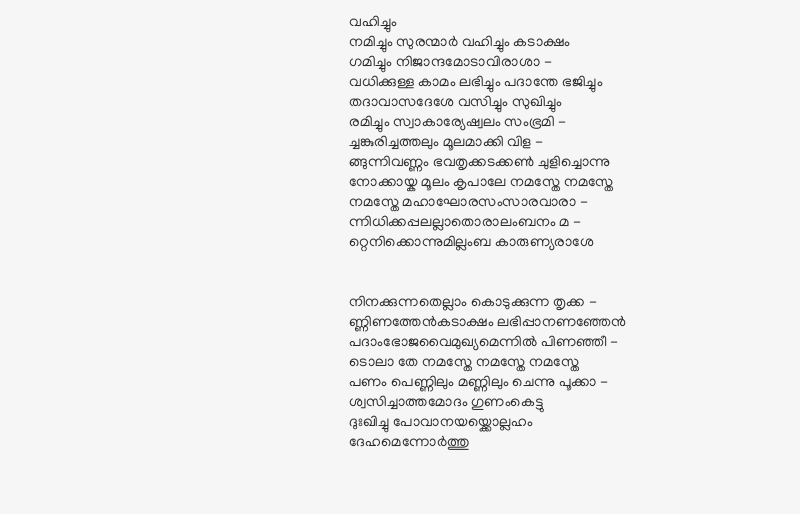വഹിച്ചും
നമിച്ചും സുരന്മാര്‍ വഹിച്ചും കടാക്ഷം
ഗമിച്ചും നിജാന്ദമോടാവിരാശാ -
വധിക്കുള്ള കാമം ലഭിച്ചും പദാന്തേ ഭജിച്ചും
തദാവാസദേശേ വസിച്ചും സുഖിച്ചും
രമിച്ചും സ്വാകാര്യേഷ്വലം സംഭ്രമി -
ച്ചങ്കുരിച്ചത്തലും മൂലമാക്കി വിള -
ങ്ങുന്നിവണ്ണം ഭവതൃക്കടക്കണ്‍ ചുളിച്ചൊന്നു
നോക്കായ്ക മൂലം കൃപാലേ നമസ്തേ നമസ്തേ
നമസ്തേ മഹാഘോരസംസാരവാരാ -
ന്നിധിക്കപ്പലല്ലാതൊരാലംബനം മ -
റ്റെനിക്കൊന്നുമില്ലംബ കാരുണ്യരാശേ


നിനക്കുന്നതെല്ലാം കൊടുക്കുന്ന തൃക്ക -
ണ്ണിണത്തേന്‍കടാക്ഷം ലഭിപ്പാനണഞ്ഞേന്‍
പദാംഭോജവൈമുഖ്യമെന്നില്‍ പിണഞ്ഞീ -
ടൊലാ തേ നമസ്തേ നമസ്തേ നമസ്തേ
പണം പെണ്ണിലും മണ്ണിലും ചെന്നു പൂക്കാ -
ശ്വസിച്ചാത്തമോദം ഗുണംകെട്ടു
ദുഃഖിച്ചു പോവാനയയ്ക്കൊല്ലഹം
ദേഹമെന്നോര്‍ത്തു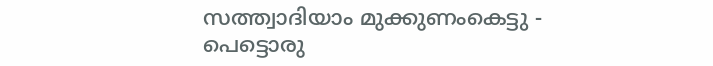സത്ത്വാദിയാം മുക്കുണംകെട്ടു -
പെട്ടൊരു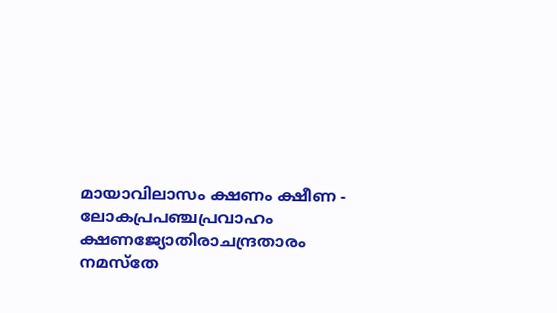മായാവിലാസം ക്ഷണം ക്ഷീണ -
ലോകപ്രപഞ്ചപ്രവാഹം ക്ഷണജ്യോതിരാചന്ദ്രതാരം
നമസ്തേ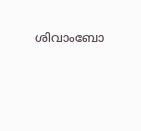ശിവാംബോ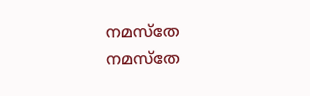നമസ്തേ നമസ്തേ